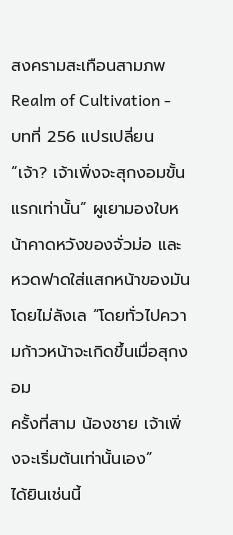สงครามสะเทือนสามภพ Realm of Cultivation - บทที่ 256 แปรเปลี่ยน
“เจ้า? เจ้าเพิ่งจะสุกงอมขั้นแรกเท่านั้น” ผูเยามองใบหน้าคาดหวังของจั่วม่อ และ
หวดฟาดใส่แสกหน้าของมันโดยไม่ลังเล “โดยทั่วไปความก้าวหน้าจะเกิดขึ้นเมื่อสุกงอม
ครั้งที่สาม น้องชาย เจ้าเพิ่งจะเริ่มต้นเท่านั้นเอง”
ได้ยินเช่นนี้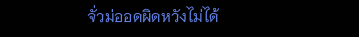จั่วม่ออดผิดหวังไม่ได้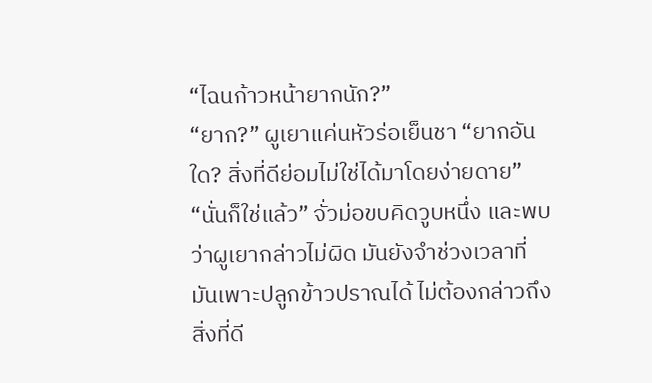“ไฉนก้าวหน้ายากนัก?”
“ยาก?” ผูเยาแค่นหัวร่อเย็นชา “ยากอันใด? สิ่งที่ดีย่อมไม่ใช่ได้มาโดยง่ายดาย”
“นั่นก็ใช่แล้ว” จั่วม่อขบคิดวูบหนึ่ง และพบว่าผูเยากล่าวไม่ผิด มันยังจำช่วงเวลาที่
มันเพาะปลูกข้าวปราณได้ ไม่ต้องกล่าวถึงสิ่งที่ดี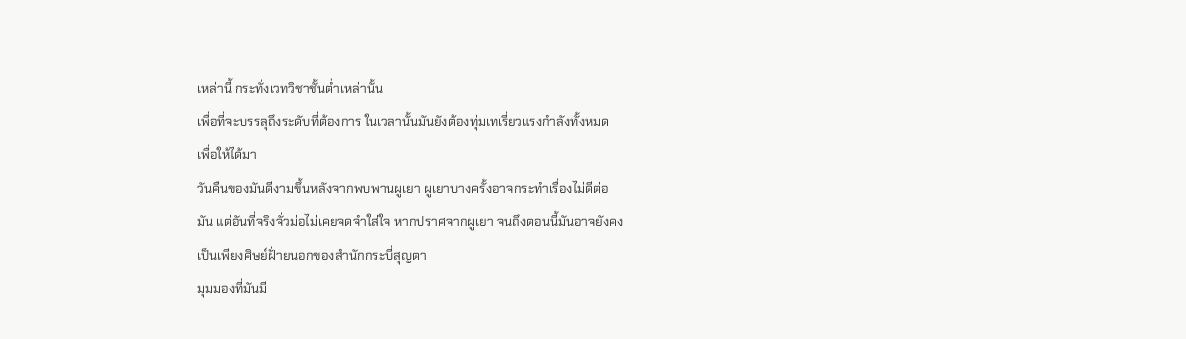เหล่านี้ กระทั่งเวทวิชาชั้นต่ำเหล่านั้น
เพื่อที่จะบรรลุถึงระดับที่ต้องการ ในเวลานั้นมันยังต้องทุ่มเทเรี่ยวแรงกำลังทั้งหมด
เพื่อให้ได้มา
วันคืนของมันดีงามขึ้นหลังจากพบพานผูเยา ผูเยาบางครั้งอาจกระทำเรื่องไม่ดีต่อ
มัน แต่อันที่จริงจั่วม่อไม่เคยจดจำใส่ใจ หากปราศจากผูเยา จนถึงตอนนี้มันอาจยังคง
เป็นเพียงศิษย์ฝั่ายนอกของสำนักกระบี่สุญตา
มุมมองที่มันมี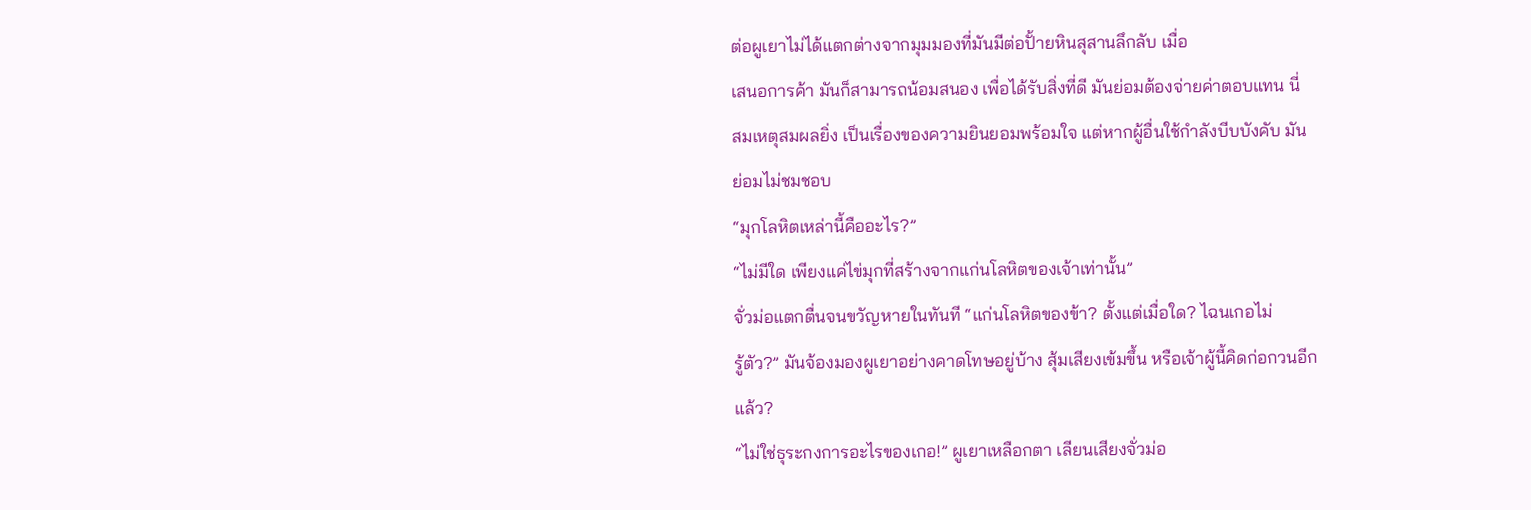ต่อผูเยาไม่ได้แตกต่างจากมุมมองที่มันมีต่อปั้ายหินสุสานลึกลับ เมื่อ
เสนอการค้า มันก็สามารถน้อมสนอง เพื่อได้รับสิ่งที่ดี มันย่อมต้องจ่ายค่าตอบแทน นี่
สมเหตุสมผลยิ่ง เป็นเรื่องของความยินยอมพร้อมใจ แต่หากผู้อื่นใช้กำลังบีบบังคับ มัน
ย่อมไม่ชมชอบ
“มุกโลหิตเหล่านี้คืออะไร?”
“ไม่มีใด เพียงแค่ไข่มุกที่สร้างจากแก่นโลหิตของเจ้าเท่านั้น”
จั่วม่อแตกตื่นจนขวัญหายในทันที “แก่นโลหิตของข้า? ตั้งแต่เมื่อใด? ไฉนเกอไม่
รู้ตัว?” มันจ้องมองผูเยาอย่างคาดโทษอยู่บ้าง สุ้มเสียงเข้มขึ้น หรือเจ้าผู้นี้คิดก่อกวนอีก
แล้ว?
“ไม่ใช่ธุระกงการอะไรของเกอ!” ผูเยาเหลือกตา เลียนเสียงจั่วม่อ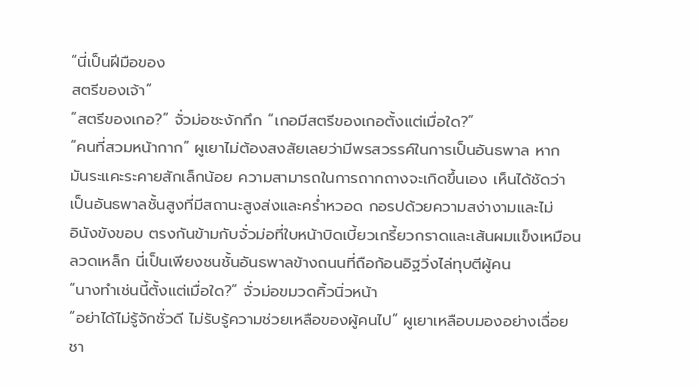“นี่เป็นฝีมือของ
สตรีของเจ้า”
“สตรีของเกอ?” จั่วม่อชะงักกึก “เกอมีสตรีของเกอตั้งแต่เมื่อใด?”
“คนที่สวมหน้ากาก” ผูเยาไม่ต้องสงสัยเลยว่ามีพรสวรรค์ในการเป็นอันธพาล หาก
มันระแคะระคายสักเล็กน้อย ความสามารถในการถากถางจะเกิดขึ้นเอง เห็นได้ชัดว่า
เป็นอันธพาลชั้นสูงที่มีสถานะสูงส่งและคร่ำหวอด กอรปด้วยความสง่างามและไม่
อินังขังขอบ ตรงกันข้ามกับจั่วม่อที่ใบหน้าบิดเบี้ยวเกรี้ยวกราดและเส้นผมแข็งเหมือน
ลวดเหล็ก นี่เป็นเพียงชนชั้นอันธพาลข้างถนนที่ถือก้อนอิฐวิ่งไล่ทุบตีผู้คน
“นางทำเช่นนี้ตั้งแต่เมื่อใด?” จั่วม่อขมวดคิ้วนิ่วหน้า
“อย่าได้ไม่รู้จักชั่วดี ไม่รับรู้ความช่วยเหลือของผู้คนไป” ผูเยาเหลือบมองอย่างเฉื่อย
ชา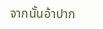จากนั้นอ้าปาก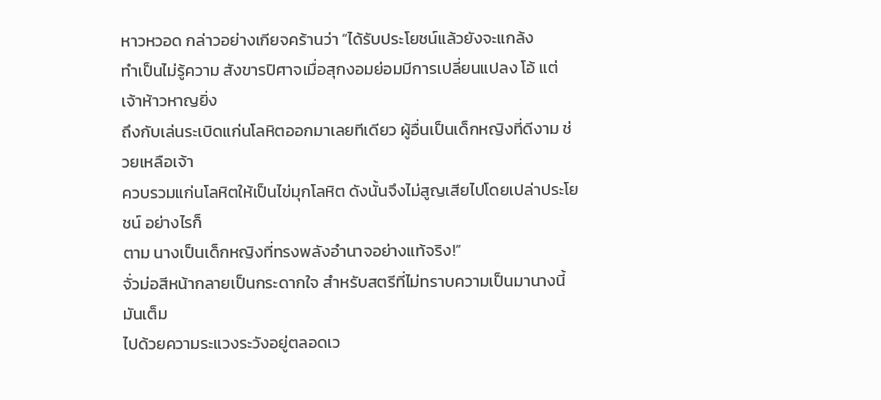หาวหวอด กล่าวอย่างเกียจคร้านว่า “ได้รับประโยชน์แล้วยังจะแกล้ง
ทำเป็นไม่รู้ความ สังขารปิศาจเมื่อสุกงอมย่อมมีการเปลี่ยนแปลง โอ้ แต่เจ้าห้าวหาญยิ่ง
ถึงกับเล่นระเบิดแก่นโลหิตออกมาเลยทีเดียว ผู้อื่นเป็นเด็กหญิงที่ดีงาม ช่วยเหลือเจ้า
ควบรวมแก่นโลหิตให้เป็นไข่มุกโลหิต ดังนั้นจึงไม่สูญเสียไปโดยเปล่าประโยชน์ อย่างไรก็
ตาม นางเป็นเด็กหญิงที่ทรงพลังอำนาจอย่างแท้จริง!”
จั่วม่อสีหน้ากลายเป็นกระดากใจ สำหรับสตรีที่ไม่ทราบความเป็นมานางนี้ มันเต็ม
ไปด้วยความระแวงระวังอยู่ตลอดเว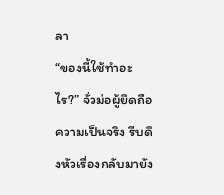ลา
“ของนี้ใช้ทำอะไร?” จั่วม่อผู้ยึดถือความเป็นจริง รีบดึงหัวเรื่องกลับมายัง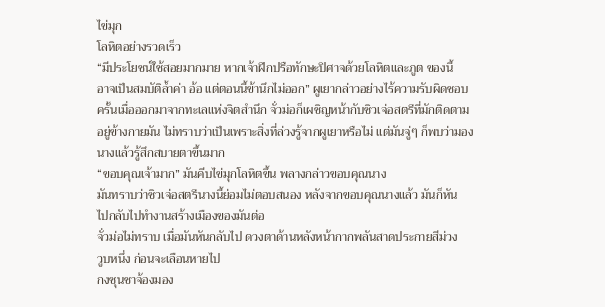ไข่มุก
โลหิตอย่างรวดเร็ว
“มีประโยชน์ใช้สอยมากมาย หากเจ้าฝึกปรือทักษะปิศาจด้วยโลหิตและภูต ของนี้
อาจเป็นสมบัติล้ำค่า อ้อ แต่ตอนนี้ข้านึกไม่ออก” ผูเยากล่าวอย่างไร้ความรับผิดชอบ
ครั้นเมื่อออกมาจากทะเลแห่งจิตสำนึก จั่วม่อก็เผชิญหน้ากับซิวเจ่อสตรีที่มักติดตาม
อยู่ข้างกายมัน ไม่ทราบว่าเป็นเพราะสิ่งที่ล่วงรู้จากผูเยาหรือไม่ แต่มันจู่ๆ ก็พบว่ามอง
นางแล้วรู้สึกสบายตาขึ้นมาก
“ขอบคุณเจ้ามาก” มันคีบไข่มุกโลหิตขึ้น พลางกล่าวขอบคุณนาง
มันทราบว่าซิวเจ่อสตรีนางนี้ย่อมไม่ตอบสนอง หลังจากขอบคุณนางแล้ว มันก็หัน
ไปกลับไปทำงานสร้างเมืองของมันต่อ
จั่วม่อไม่ทราบ เมื่อมันหันกลับไป ดวงตาด้านหลังหน้ากากพลันสาดประกายสีม่วง
วูบหนึ่ง ก่อนจะเลือนหายไป
กงซุนชาจ้องมอง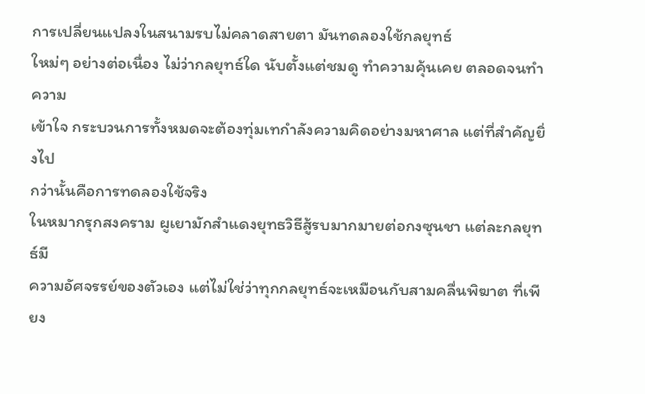การเปลี่ยนแปลงในสนามรบไม่คลาดสายตา มันทดลองใช้กลยุทธ์
ใหม่ๆ อย่างต่อเนื่อง ไม่ว่ากลยุทธ์ใด นับตั้งแต่ชมดู ทำความคุ้นเคย ตลอดจนทำความ
เข้าใจ กระบวนการทั้งหมดจะต้องทุ่มเทกำลังความคิดอย่างมหาศาล แต่ที่สำคัญยิ่งไป
กว่านั้นคือการทดลองใช้จริง
ในหมากรุกสงคราม ผูเยามักสำแดงยุทธวิธีสู้รบมากมายต่อกงซุนชา แต่ละกลยุทธ์มี
ความอัศจรรย์ของตัวเอง แต่ไม่ใช่ว่าทุกกลยุทธ์จะเหมือนกับสามคลื่นพิฆาต ที่เพียง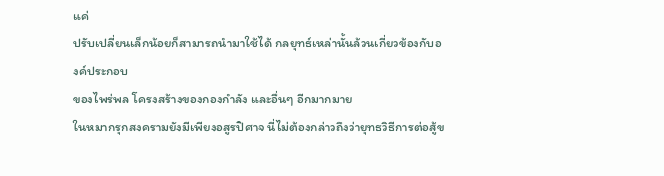แค่
ปรับเปลี่ยนเล็กน้อยก็สามารถนำมาใช้ได้ กลยุทธ์เหล่านั้นล้วนเกี่ยวข้องกับองค์ประกอบ
ของไพร่พล โครงสร้างของกองกำลัง และอื่นๆ อีกมากมาย
ในหมากรุกสงครามยังมีเพียงอสูรปิศาจ นี่ไม่ต้องกล่าวถึงว่ายุทธวิธีการต่อสู้ข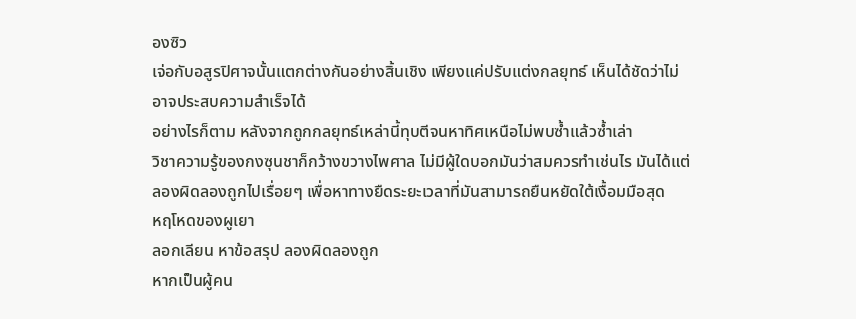องซิว
เจ่อกับอสูรปิศาจนั้นแตกต่างกันอย่างสิ้นเชิง เพียงแค่ปรับแต่งกลยุทธ์ เห็นได้ชัดว่าไม่
อาจประสบความสำเร็จได้
อย่างไรก็ตาม หลังจากถูกกลยุทธ์เหล่านี้ทุบตีจนหาทิศเหนือไม่พบซ้ำแล้วซ้ำเล่า
วิชาความรู้ของกงซุนชาก็กว้างขวางไพศาล ไม่มีผู้ใดบอกมันว่าสมควรทำเช่นไร มันได้แต่
ลองผิดลองถูกไปเรื่อยๆ เพื่อหาทางยืดระยะเวลาที่มันสามารถยืนหยัดใต้เงื้อมมือสุด
หฤโหดของผูเยา
ลอกเลียน หาข้อสรุป ลองผิดลองถูก
หากเป็นผู้คน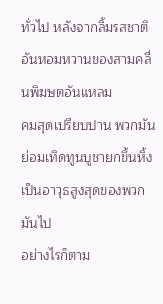ทั่วไป หลังจากลิ้มรสชาติอันหอมหวานของสามคลื่นพิฆษตอันแหลม
คมสุดเปรียบปาน พวกมันย่อมเทิดทูนบูชายกขึ้นหิ้ง เป็นอาวุธสูงสุดของพวกมันไป
อย่างไรก็ตาม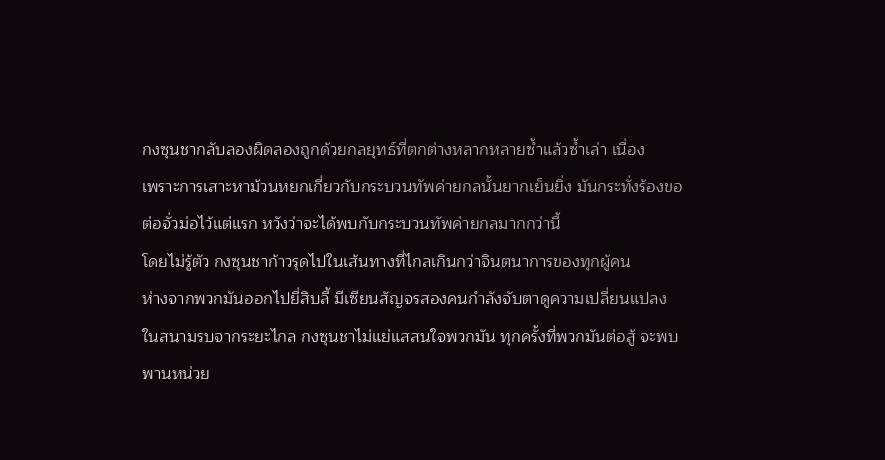กงซุนชากลับลองผิดลองถูกด้วยกลยุทธ์ที่ตกต่างหลากหลายซ้ำแล้วซ้ำเล่า เนื่อง
เพราะการเสาะหาม้วนหยกเกี่ยวกับกระบวนทัพค่ายกลนั้นยากเย็นยิ่ง มันกระทั่งร้องขอ
ต่อจั่วม่อไว้แต่แรก หวังว่าจะได้พบกับกระบวนทัพค่ายกลมากกว่านี้
โดยไม่รู้ตัว กงซุนชาก้าวรุดไปในเส้นทางที่ไกลเกินกว่าจินตนาการของทุกผู้คน
ห่างจากพวกมันออกไปยี่สิบลี้ มีเซียนสัญจรสองคนกำลังจับตาดูความเปลี่ยนแปลง
ในสนามรบจากระยะไกล กงซุนชาไม่แย่แสสนใจพวกมัน ทุกครั้งที่พวกมันต่อสู้ จะพบ
พานหน่วย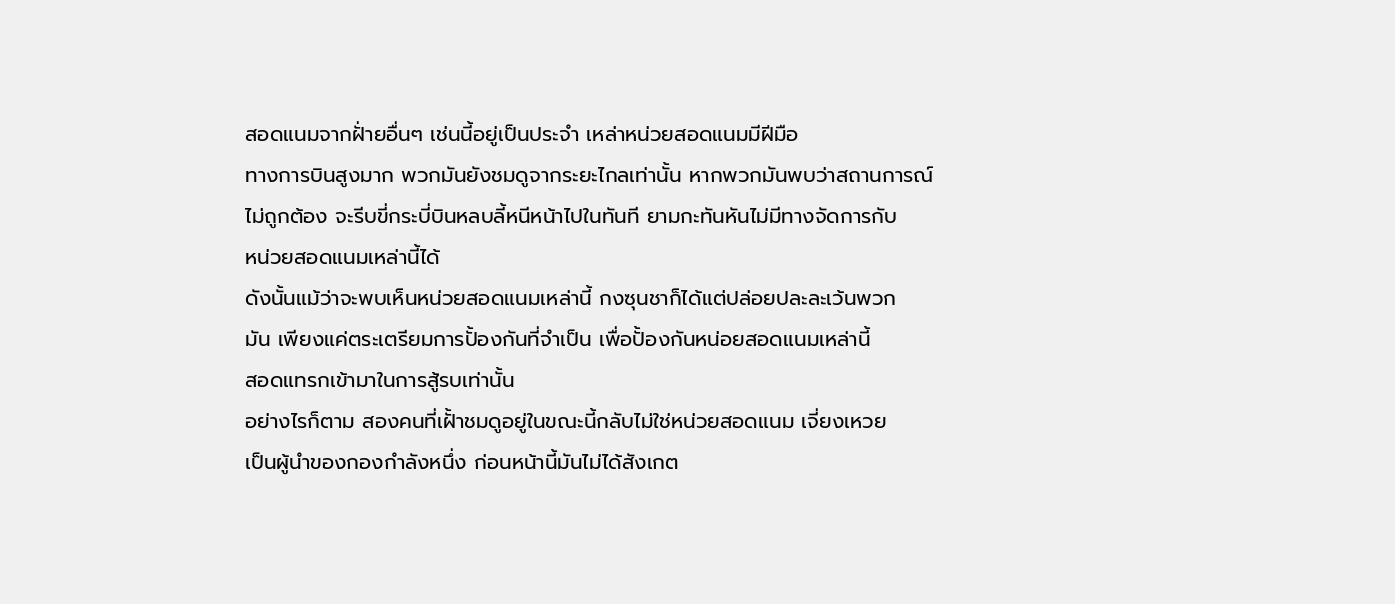สอดแนมจากฝั่ายอื่นๆ เช่นนี้อยู่เป็นประจำ เหล่าหน่วยสอดแนมมีฝีมือ
ทางการบินสูงมาก พวกมันยังชมดูจากระยะไกลเท่านั้น หากพวกมันพบว่าสถานการณ์
ไม่ถูกต้อง จะรีบขี่กระบี่บินหลบลี้หนีหน้าไปในทันที ยามกะทันหันไม่มีทางจัดการกับ
หน่วยสอดแนมเหล่านี้ได้
ดังนั้นแม้ว่าจะพบเห็นหน่วยสอดแนมเหล่านี้ กงซุนชาก็ได้แต่ปล่อยปละละเว้นพวก
มัน เพียงแค่ตระเตรียมการปั้องกันที่จำเป็น เพื่อปั้องกันหน่อยสอดแนมเหล่านี้
สอดแทรกเข้ามาในการสู้รบเท่านั้น
อย่างไรก็ตาม สองคนที่เฝั้าชมดูอยู่ในขณะนี้กลับไม่ใช่หน่วยสอดแนม เจี่ยงเหวย
เป็นผู้นำของกองกำลังหนึ่ง ก่อนหน้านี้มันไม่ได้สังเกต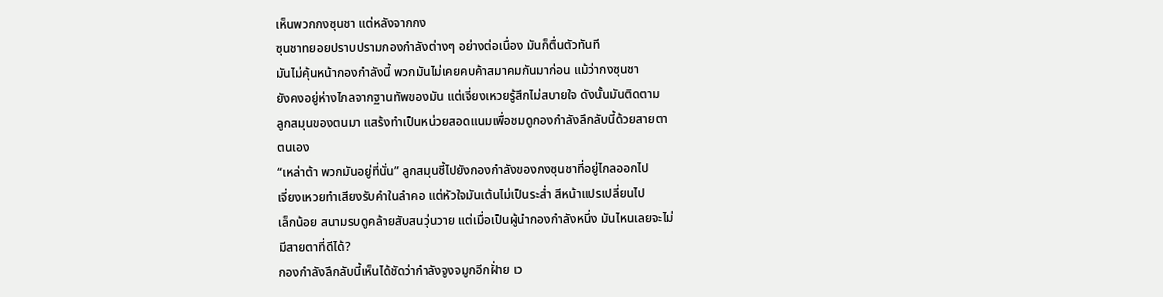เห็นพวกกงซุนชา แต่หลังจากกง
ซุนชาทยอยปราบปรามกองกำลังต่างๆ อย่างต่อเนื่อง มันก็ตื่นตัวทันที
มันไม่คุ้นหน้ากองกำลังนี้ พวกมันไม่เคยคบค้าสมาคมกันมาก่อน แม้ว่ากงซุนชา
ยังคงอยู่ห่างไกลจากฐานทัพของมัน แต่เจี่ยงเหวยรู้สึกไม่สบายใจ ดังนั้นมันติดตาม
ลูกสมุนของตนมา แสร้งทำเป็นหน่วยสอดแนมเพื่อชมดูกองกำลังลึกลับนี้ด้วยสายตา
ตนเอง
“เหล่าต้า พวกมันอยู่ที่นั่น” ลูกสมุนชี้ไปยังกองกำลังของกงซุนชาที่อยู่ไกลออกไป
เจี่ยงเหวยทำเสียงรับคำในลำคอ แต่หัวใจมันเต้นไม่เป็นระส่ำ สีหน้าแปรเปลี่ยนไป
เล็กน้อย สนามรบดูคล้ายสับสนวุ่นวาย แต่เมื่อเป็นผู้นำกองกำลังหนึ่ง มันไหนเลยจะไม่
มีสายตาที่ดีได้?
กองกำลังลึกลับนี้เห็นได้ชัดว่ากำลังจูงจมูกอีกฝั่าย เว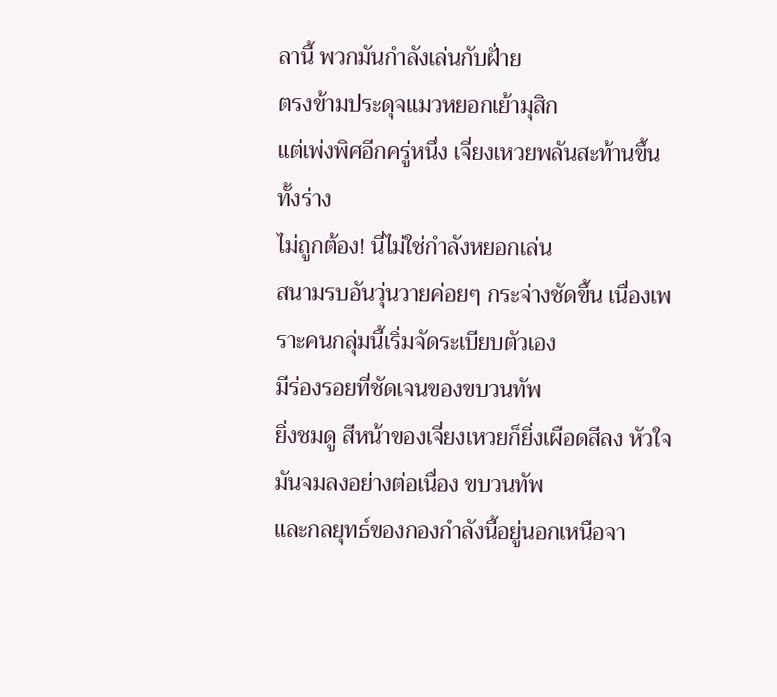ลานี้ พวกมันกำลังเล่นกับฝั่าย
ตรงข้ามประดุจแมวหยอกเย้ามุสิก
แต่เพ่งพิศอีกครู่หนึ่ง เจี่ยงเหวยพลันสะท้านขึ้นทั้งร่าง
ไม่ถูกต้อง! นี่ไม่ใช่กำลังหยอกเล่น
สนามรบอันวุ่นวายค่อยๆ กระจ่างชัดขึ้น เนื่องเพราะคนกลุ่มนี้เริ่มจัดระเบียบตัวเอง
มีร่องรอยที่ชัดเจนของขบวนทัพ
ยิ่งชมดู สีหน้าของเจี่ยงเหวยก็ยิ่งเผือดสีลง หัวใจมันจมลงอย่างต่อเนื่อง ขบวนทัพ
และกลยุทธ์ของกองกำลังนี้อยู่นอกเหนือจา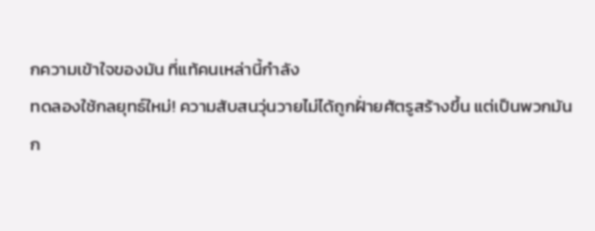กความเข้าใจของมัน ที่แท้คนเหล่านี้กำลัง
ทดลองใช้กลยุทธ์ใหม่! ความสับสนวุ่นวายไม่ได้ถูกฝั่ายศัตรูสร้างขึ้น แต่เป็นพวกมัน
ก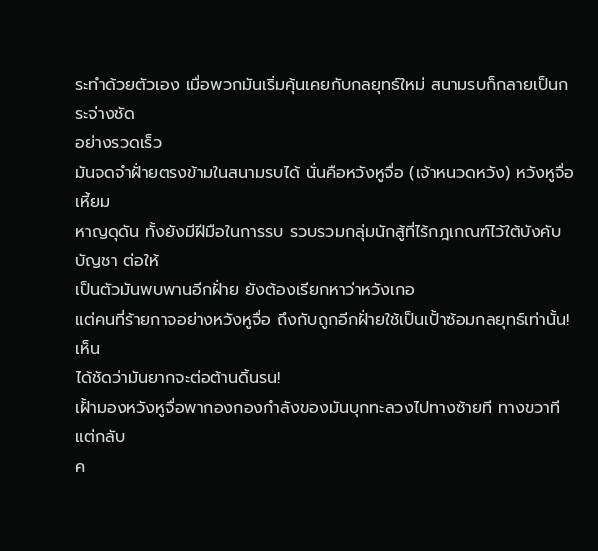ระทำด้วยตัวเอง เมื่อพวกมันเริ่มคุ้นเคยกับกลยุทธ์ใหม่ สนามรบก็กลายเป็นกระจ่างชัด
อย่างรวดเร็ว
มันจดจำฝั่ายตรงข้ามในสนามรบได้ นั่นคือหวังหูจื่อ (เจ้าหนวดหวัง) หวังหูจื่อเหี้ยม
หาญดุดัน ทั้งยังมีฝีมือในการรบ รวบรวมกลุ่มนักสู้ที่ไร้กฎเกณฑ์ไว้ใต้บังคับบัญชา ต่อให้
เป็นตัวมันพบพานอีกฝั่าย ยังต้องเรียกหาว่าหวังเกอ
แต่คนที่ร้ายกาจอย่างหวังหูจื่อ ถึงกับถูกอีกฝั่ายใช้เป็นเปั้าซ้อมกลยุทธ์เท่านั้น! เห็น
ได้ชัดว่ามันยากจะต่อต้านดิ้นรน!
เฝั้ามองหวังหูจื่อพากองกองกำลังของมันบุกทะลวงไปทางซ้ายที ทางขวาที แต่กลับ
ค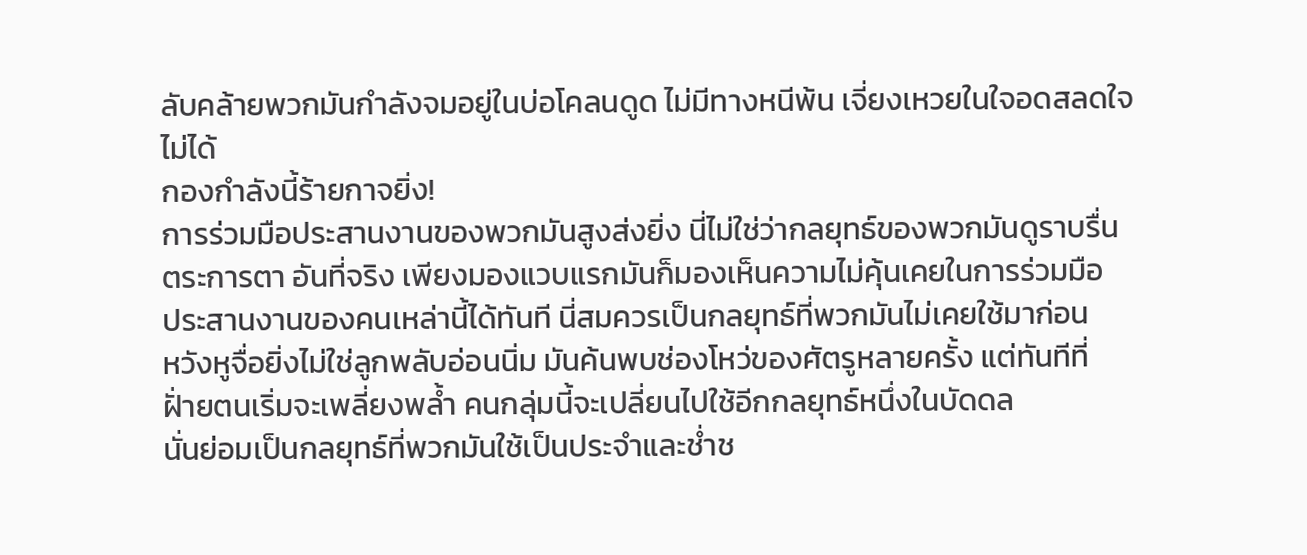ลับคล้ายพวกมันกำลังจมอยู่ในบ่อโคลนดูด ไม่มีทางหนีพ้น เจี่ยงเหวยในใจอดสลดใจ
ไม่ได้
กองกำลังนี้ร้ายกาจยิ่ง!
การร่วมมือประสานงานของพวกมันสูงส่งยิ่ง นี่ไม่ใช่ว่ากลยุทธ์ของพวกมันดูราบรื่น
ตระการตา อันที่จริง เพียงมองแวบแรกมันก็มองเห็นความไม่คุ้นเคยในการร่วมมือ
ประสานงานของคนเหล่านี้ได้ทันที นี่สมควรเป็นกลยุทธ์ที่พวกมันไม่เคยใช้มาก่อน
หวังหูจื่อยิ่งไม่ใช่ลูกพลับอ่อนนิ่ม มันค้นพบช่องโหว่ของศัตรูหลายครั้ง แต่ทันทีที่
ฝั่ายตนเริ่มจะเพลี่ยงพล้ำ คนกลุ่มนี้จะเปลี่ยนไปใช้อีกกลยุทธ์หนึ่งในบัดดล
นั่นย่อมเป็นกลยุทธ์ที่พวกมันใช้เป็นประจำและช่ำช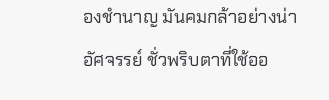องชำนาญ มันคมกล้าอย่างน่า
อัศจรรย์ ชั่วพริบตาที่ใช้ออ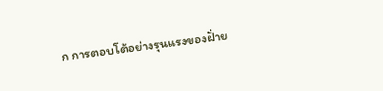ก การตอบโต้อย่างรุนแรงของฝั่าย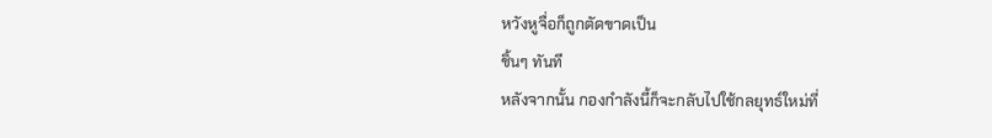หวังหูจื่อก็ถูกตัดขาดเป็น
ชิ้นๆ ทันที
หลังจากนั้น กองกำลังนี้ก็จะกลับไปใช้กลยุทธ์ใหม่ที่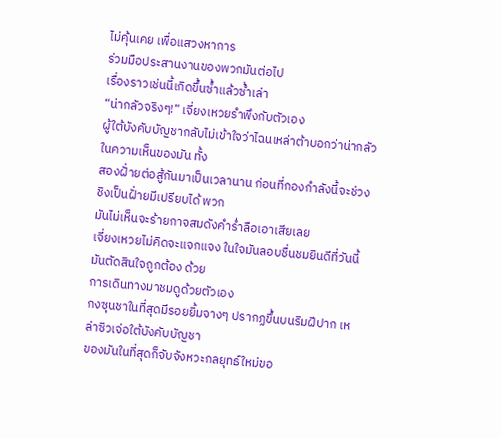ไม่คุ้นเคย เพื่อแสวงหาการ
ร่วมมือประสานงานของพวกมันต่อไป
เรื่องราวเช่นนี้เกิดขึ้นซ้ำแล้วซ้ำเล่า
“น่ากลัวจริงๆ!” เจี่ยงเหวยรำพึงกับตัวเอง
ผู้ใต้บังคับบัญชากลับไม่เข้าใจว่าไฉนเหล่าต้าบอกว่าน่ากลัว ในความเห็นของมัน ทั้ง
สองฝั่ายต่อสู้กันมาเป็นเวลานาน ก่อนที่กองกำลังนี้จะช่วงชิงเป็นฝั่ายมีเปรียบได้ พวก
มันไม่เห็นจะร้ายกาจสมดังคำร่ำลือเอาเสียเลย
เจี่ยงเหวยไม่คิดจะแจกแจง ในใจมันลอบชื่นชมยินดีที่วันนี้มันตัดสินใจถูกต้อง ด้วย
การเดินทางมาชมดูด้วยตัวเอง
กงซุนชาในที่สุดมีรอยยิ้มจางๆ ปรากฏขึ้นบนริมฝีปาก เหล่าซิวเจ่อใต้บังคับบัญชา
ของมันในที่สุดก็จับจังหวะกลยุทธ์ใหม่ขอ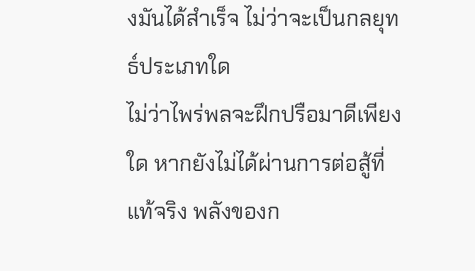งมันได้สำเร็จ ไม่ว่าจะเป็นกลยุทธ์ประเภทใด
ไม่ว่าไพร่พลจะฝึกปรือมาดีเพียงใด หากยังไม่ได้ผ่านการต่อสู้ที่แท้จริง พลังของก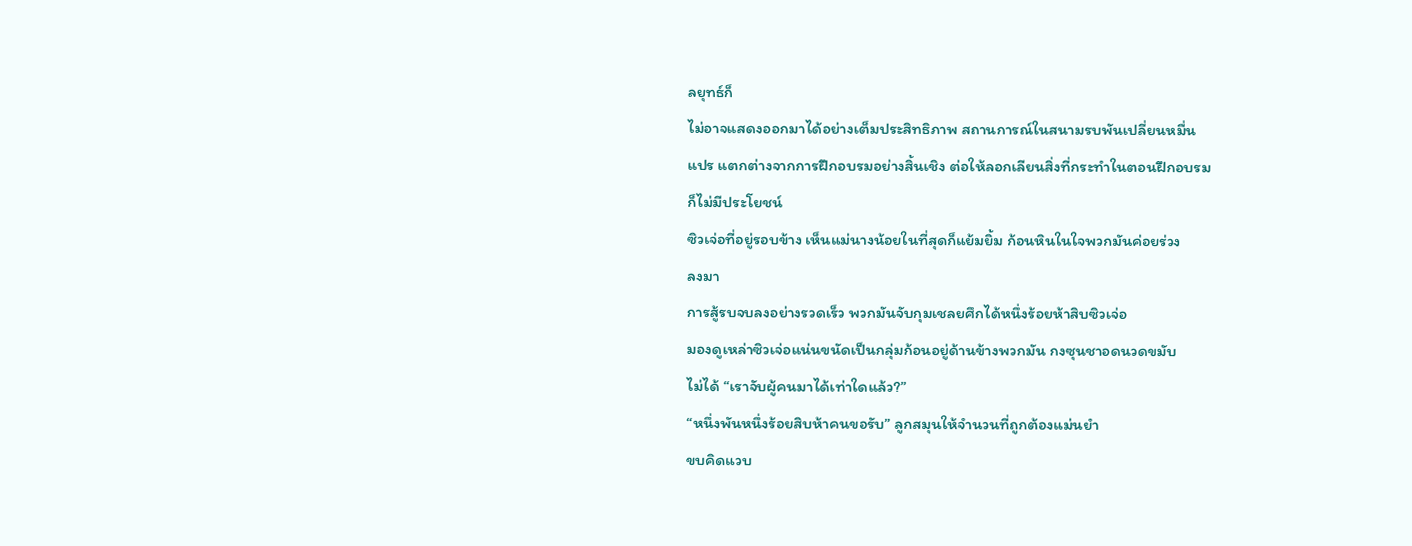ลยุทธ์ก็
ไม่อาจแสดงออกมาได้อย่างเต็มประสิทธิภาพ สถานการณ์ในสนามรบพันเปลี่ยนหมื่น
แปร แตกต่างจากการฝึกอบรมอย่างสิ้นเชิง ต่อให้ลอกเลียนสิ่งที่กระทำในตอนฝึกอบรม
ก็ไม่มีประโยชน์
ซิวเจ่อที่อยู่รอบข้าง เห็นแม่นางน้อยในที่สุดก็แย้มยิ้ม ก้อนหินในใจพวกมันค่อยร่วง
ลงมา
การสู้รบจบลงอย่างรวดเร็ว พวกมันจับกุมเชลยศึกได้หนึ่งร้อยห้าสิบซิวเจ่อ
มองดูเหล่าซิวเจ่อแน่นขนัดเป็นกลุ่มก้อนอยู่ด้านข้างพวกมัน กงซุนชาอดนวดขมับ
ไม่ได้ “เราจับผู้คนมาได้เท่าใดแล้ว?”
“หนึ่งพันหนึ่งร้อยสิบห้าคนขอรับ” ลูกสมุนให้จำนวนที่ถูกต้องแม่นยำ
ขบคิดแวบ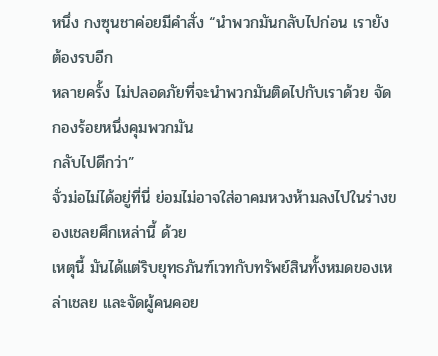หนึ่ง กงซุนชาค่อยมีคำสั่ง “นำพวกมันกลับไปก่อน เรายังต้องรบอีก
หลายครั้ง ไม่ปลอดภัยที่จะนำพวกมันติดไปกับเราด้วย จัดกองร้อยหนึ่งคุมพวกมัน
กลับไปดีกว่า”
จั่วม่อไม่ได้อยู่ที่นี่ ย่อมไม่อาจใส่อาคมหวงห้ามลงไปในร่างของเชลยศึกเหล่านี้ ด้วย
เหตุนี้ มันได้แต่ริบยุทธภันฑ์เวทกับทรัพย์สินทั้งหมดของเหล่าเชลย และจัดผู้คนคอย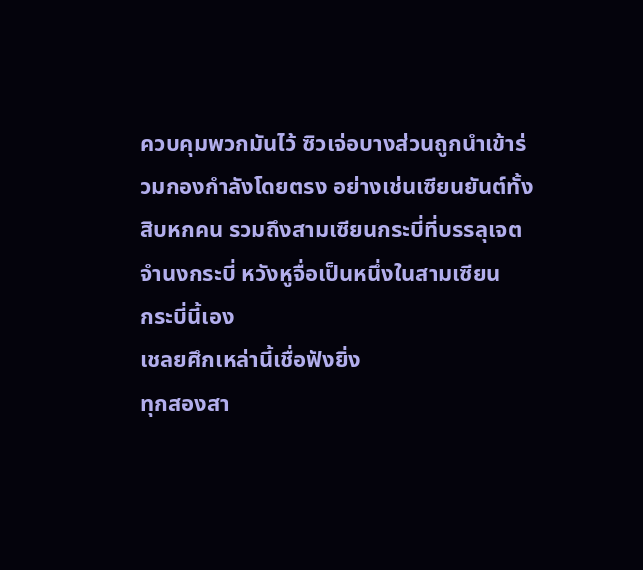ควบคุมพวกมันไว้ ซิวเจ่อบางส่วนถูกนำเข้าร่วมกองกำลังโดยตรง อย่างเช่นเซียนยันต์ทั้ง
สิบหกคน รวมถึงสามเซียนกระบี่ที่บรรลุเจตจำนงกระบี่ หวังหูจื่อเป็นหนึ่งในสามเซียน
กระบี่นี้เอง
เชลยศึกเหล่านี้เชื่อฟังยิ่ง
ทุกสองสา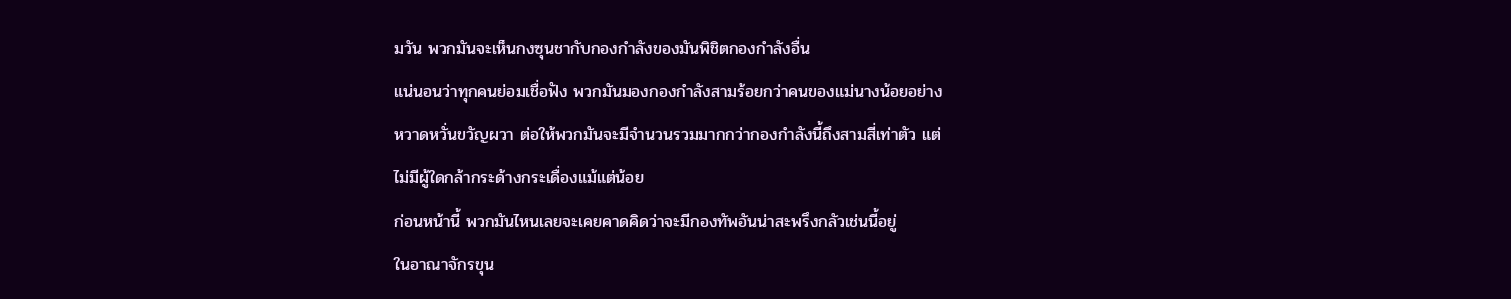มวัน พวกมันจะเห็นกงซุนชากับกองกำลังของมันพิชิตกองกำลังอื่น
แน่นอนว่าทุกคนย่อมเชื่อฟัง พวกมันมองกองกำลังสามร้อยกว่าคนของแม่นางน้อยอย่าง
หวาดหวั่นขวัญผวา ต่อให้พวกมันจะมีจำนวนรวมมากกว่ากองกำลังนี้ถึงสามสี่เท่าตัว แต่
ไม่มีผู้ใดกล้ากระด้างกระเดื่องแม้แต่น้อย
ก่อนหน้านี้ พวกมันไหนเลยจะเคยคาดคิดว่าจะมีกองทัพอันน่าสะพรึงกลัวเช่นนี้อยู่
ในอาณาจักรขุน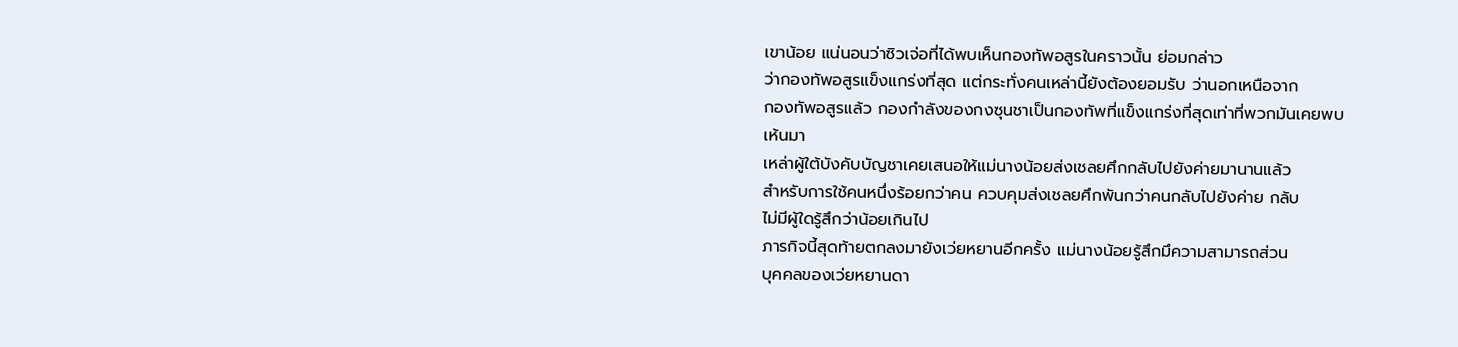เขาน้อย แน่นอนว่าซิวเจ่อที่ได้พบเห็นกองทัพอสูรในคราวนั้น ย่อมกล่าว
ว่ากองทัพอสูรแข็งแกร่งที่สุด แต่กระทั่งคนเหล่านี้ยังต้องยอมรับ ว่านอกเหนือจาก
กองทัพอสูรแล้ว กองกำลังของกงซุนชาเป็นกองทัพที่แข็งแกร่งที่สุดเท่าที่พวกมันเคยพบ
เห้นมา
เหล่าผู้ใต้บังคับบัญชาเคยเสนอให้แม่นางน้อยส่งเชลยศึกกลับไปยังค่ายมานานแล้ว
สำหรับการใช้คนหนึ่งร้อยกว่าคน ควบคุมส่งเชลยศึกพันกว่าคนกลับไปยังค่าย กลับ
ไม่มีผู้ใดรู้สึกว่าน้อยเกินไป
ภารกิจนี้สุดท้ายตกลงมายังเว่ยหยานอีกครั้ง แม่นางน้อยรู้สึกมึความสามารถส่วน
บุคคลของเว่ยหยานดา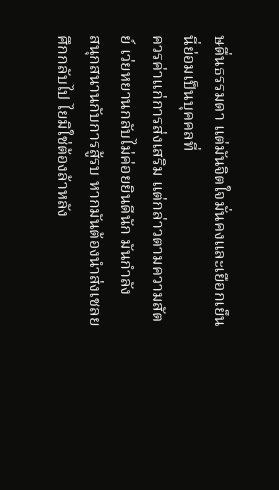ษดื่นธรรมดา แต่มันจิตใจมั่นคงและเยือกเย็น นี่ย่อมเป็นบุคคลที่
ควรค่าแก่การส่งเสริม แต่กล่าวตามความสัตย์ เว่ยหยานกลับไม่ค่อยยินดีนัก มันกำลัง
สนุกสนานกับการสู้รบ หากมันต้องนำส่งเชลยศึกกลับไป ไยมิใช่ต้องล้าหลัง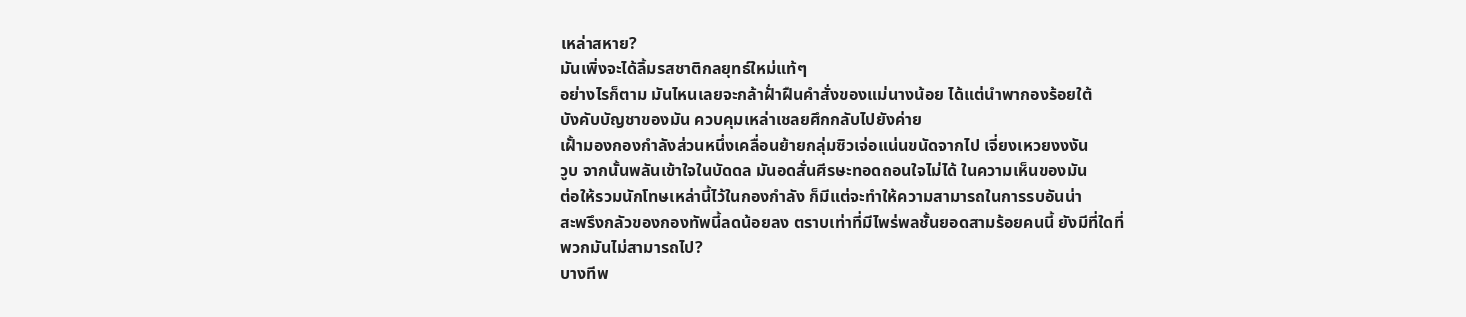เหล่าสหาย?
มันเพิ่งจะได้ลิ้มรสชาติกลยุทธ์ใหม่แท้ๆ
อย่างไรก็ตาม มันไหนเลยจะกล้าฝั่าฝืนคำสั่งของแม่นางน้อย ได้แต่นำพากองร้อยใต้
บังคับบัญชาของมัน ควบคุมเหล่าเชลยศึกกลับไปยังค่าย
เฝั้ามองกองกำลังส่วนหนึ่งเคลื่อนย้ายกลุ่มซิวเจ่อแน่นขนัดจากไป เจี่ยงเหวยงงงัน
วูบ จากนั้นพลันเข้าใจในบัดดล มันอดสั่นศีรษะทอดถอนใจไม่ได้ ในความเห็นของมัน
ต่อให้รวมนักโทษเหล่านี้ไว้ในกองกำลัง ก็มีแต่จะทำให้ความสามารถในการรบอันน่า
สะพรึงกลัวของกองทัพนี้ลดน้อยลง ตราบเท่าที่มีไพร่พลชั้นยอดสามร้อยคนนี้ ยังมีที่ใดที่
พวกมันไม่สามารถไป?
บางทีพ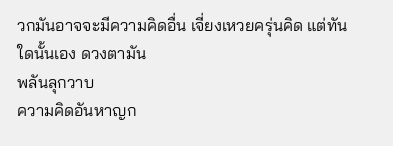วกมันอาจจะมีความคิดอื่น เจี่ยงเหวยครุ่นคิด แต่ทันใดนั้นเอง ดวงตามัน
พลันลุกวาบ
ความคิดอันหาญก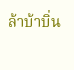ล้าบ้าบิ่น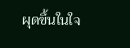ผุดขึ้นในใจ